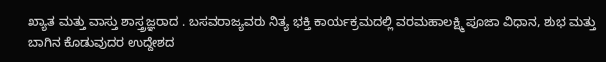ಖ್ಯಾತ ಮತ್ತು ವಾಸ್ತು ಶಾಸ್ತ್ರಜ್ಞರಾದ . ಬಸವರಾಜ್ಯವರು ನಿತ್ಯ ಭಕ್ತಿ ಕಾರ್ಯಕ್ರಮದಲ್ಲಿ ವರಮಹಾಲಕ್ಷ್ಮಿ ಪೂಜಾ ವಿಧಾನ, ಶುಭ ಮತ್ತು ಬಾಗಿನ ಕೊಡುವುದರ ಉದ್ದೇಶದ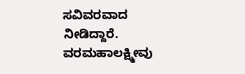ಸವಿವರವಾದ ನೀಡಿದ್ದಾರೆ. ವರಮಹಾಲಕ್ಷ್ಮೀವು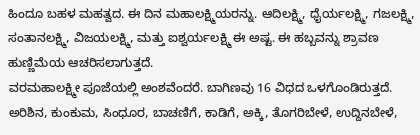ಹಿಂದೂ ಬಹಳ ಮಹತ್ವದ. ಈ ದಿನ ಮಹಾಲಕ್ಷ್ಮಿಯರನ್ನು. ಆದಿಲಕ್ಷ್ಮಿ, ಧೈರ್ಯಲಕ್ಷ್ಮಿ, ಗಜಲಕ್ಷ್ಮಿ, ಸಂತಾನಲಕ್ಷ್ಮಿ, ವಿಜಯಲಕ್ಷ್ಮಿ, ಮತ್ತು ಐಶ್ವರ್ಯಲಕ್ಷ್ಮಿ ಈ ಅಷ್ಟ. ಈ ಹಬ್ಬವನ್ನು ಶ್ರಾವಣ ಹುಣ್ಣಿಮೆಯ ಆಚರಿಸಲಾಗುತ್ತದೆ.
ವರಮಹಾಲಕ್ಷ್ಮೀ ಪೂಜೆಯಲ್ಲಿ ಅಂಶವೆಂದರೆ. ಬಾಗಿಣವು 16 ವಿಧದ ಒಳಗೊಂಡಿರುತ್ತದೆ. ಅರಿಶಿನ, ಕುಂಕುಮ, ಸಿಂಧೂರ, ಬಾಚಣಿಗೆ, ಕಾಡಿಗೆ, ಅಕ್ಕಿ, ತೊಗರಿಬೇಳೆ, ಉದ್ದಿನಬೇಳೆ,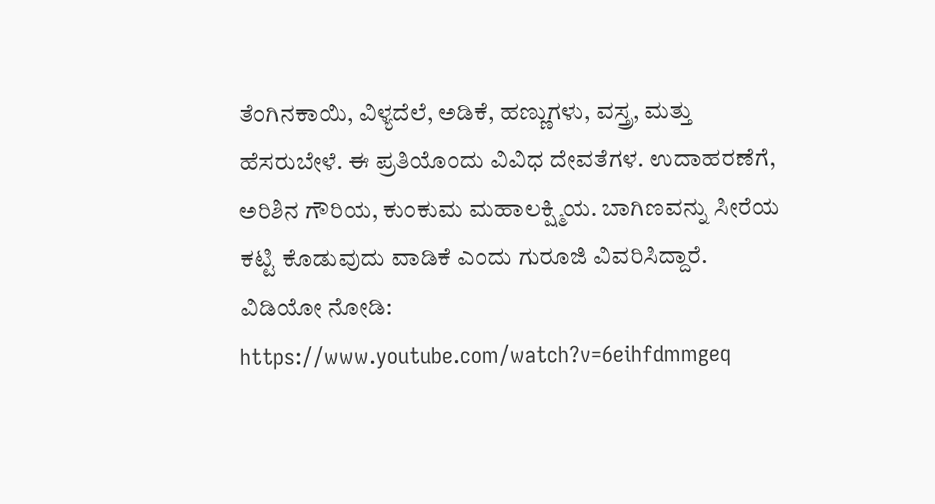ತೆಂಗಿನಕಾಯಿ, ವಿಳ್ಯದೆಲೆ, ಅಡಿಕೆ, ಹಣ್ಣುಗಳು, ವಸ್ತ್ರ, ಮತ್ತು ಹೆಸರುಬೇಳೆ. ಈ ಪ್ರತಿಯೊಂದು ವಿವಿಧ ದೇವತೆಗಳ. ಉದಾಹರಣೆಗೆ, ಅರಿಶಿನ ಗೌರಿಯ, ಕುಂಕುಮ ಮಹಾಲಕ್ಷ್ಮಿಯ. ಬಾಗಿಣವನ್ನು ಸೀರೆಯ ಕಟ್ಟಿ ಕೊಡುವುದು ವಾಡಿಕೆ ಎಂದು ಗುರೂಜಿ ವಿವರಿಸಿದ್ದಾರೆ.
ವಿಡಿಯೋ ನೋಡಿ:
https://www.youtube.com/watch?v=6eihfdmmgeq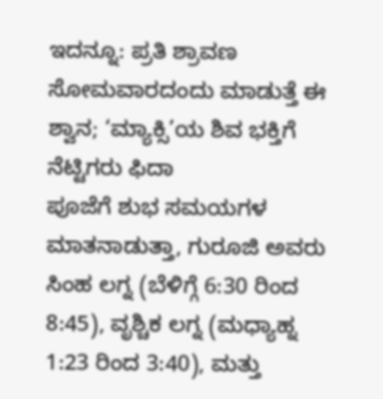ಇದನ್ನೂ: ಪ್ರತಿ ಶ್ರಾವಣ ಸೋಮವಾರದಂದು ಮಾಡುತ್ತೆ ಈ ಶ್ವಾನ; ‘ಮ್ಯಾಕ್ಸಿ’ಯ ಶಿವ ಭಕ್ತಿಗೆ ನೆಟ್ಟಿಗರು ಫಿದಾ
ಪೂಜೆಗೆ ಶುಭ ಸಮಯಗಳ ಮಾತನಾಡುತ್ತಾ, ಗುರೂಜಿ ಅವರು ಸಿಂಹ ಲಗ್ನ (ಬೆಳಿಗ್ಗೆ 6:30 ರಿಂದ 8:45), ವೃಶ್ಚಿಕ ಲಗ್ನ (ಮಧ್ಯಾಹ್ನ 1:23 ರಿಂದ 3:40), ಮತ್ತು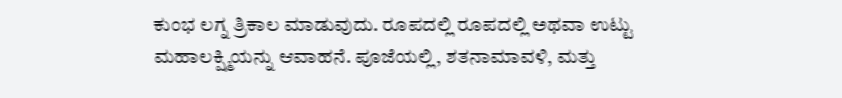ಕುಂಭ ಲಗ್ನ ತ್ರಿಕಾಲ ಮಾಡುವುದು. ರೂಪದಲ್ಲಿ ರೂಪದಲ್ಲಿ ಅಥವಾ ಉಟ್ಟು ಮಹಾಲಕ್ಷ್ಮಿಯನ್ನು ಆವಾಹನೆ. ಪೂಜೆಯಲ್ಲಿ, ಶತನಾಮಾವಳಿ, ಮತ್ತು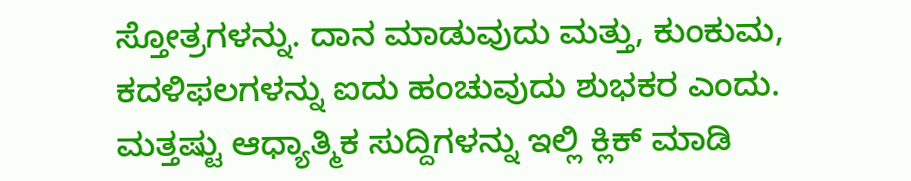ಸ್ತೋತ್ರಗಳನ್ನು. ದಾನ ಮಾಡುವುದು ಮತ್ತು, ಕುಂಕುಮ, ಕದಳಿಫಲಗಳನ್ನು ಐದು ಹಂಚುವುದು ಶುಭಕರ ಎಂದು.
ಮತ್ತಷ್ಟು ಆಧ್ಯಾತ್ಮಿಕ ಸುದ್ದಿಗಳನ್ನು ಇಲ್ಲಿ ಕ್ಲಿಕ್ ಮಾಡಿ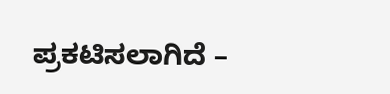ಪ್ರಕಟಿಸಲಾಗಿದೆ –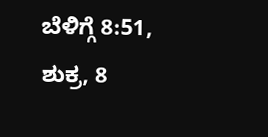ಬೆಳಿಗ್ಗೆ 8:51, ಶುಕ್ರ, 8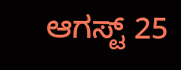ಆಗಸ್ಟ್ 25